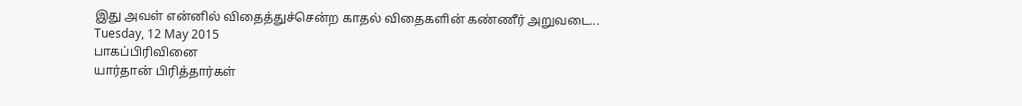இது அவள் என்னில் விதைத்துச்சென்ற காதல் விதைகளின் கண்ணீர் அறுவடை...
Tuesday, 12 May 2015
பாகப்பிரிவினை
யார்தான் பிரித்தார்கள்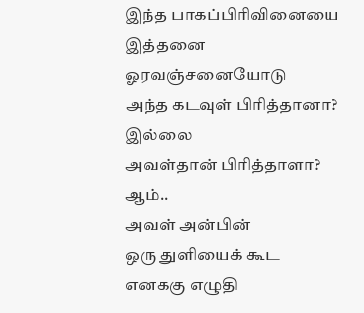இந்த பாகப்பிரிவினையை
இத்தனை ஓரவஞ்சனையோடு
அந்த கடவுள் பிரித்தானா?
இல்லை
அவள்தான் பிரித்தாளா?
ஆம்..
அவள் அன்பின்
ஒரு துளியைக் கூட
எனககு எழுதி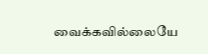வைக்கவில்லையே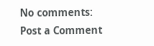No comments:
Post a Comment